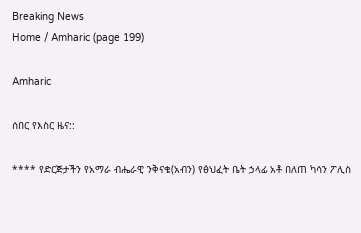Breaking News
Home / Amharic (page 199)

Amharic

ሰበር የእስር ዜና::

**** የድርጅታችን የአማራ ብሔራዊ ንቅናቄ(አብን) የፅህፈት ቤት ኃላፊ አቶ በለጠ ካሳን ፖሊስ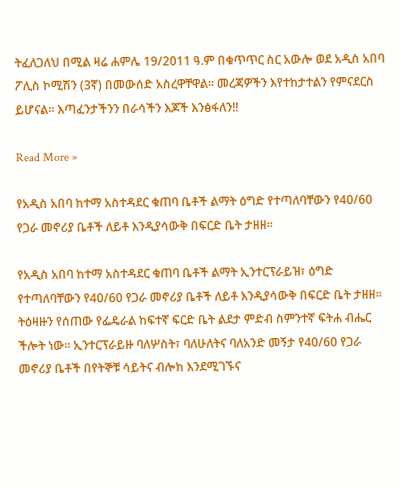ትፈለጋለህ በሚል ዛሬ ሐምሌ 19/2011 ዓ.ም በቁጥጥር ስር አውሎ ወደ አዲስ አበባ ፖሊስ ኮሚሽን (3ኛ) በመውሰድ አስረዋቸዋል፡፡ መረጃዎችን እየተከታተልን የምናደርስ ይሆናል፡፡ እጣፈንታችንን በራሳችን እጆች እንፅፋለን!!

Read More »

የአዲስ አበባ ከተማ አስተዳደር ቁጠባ ቤቶች ልማት ዕግድ የተጣለባቸውን የ40/60 የጋራ መኖሪያ ቤቶች ለይቶ እንዲያሳውቅ በፍርድ ቤት ታዘዘ፡፡

የአዲስ አበባ ከተማ አስተዳደር ቁጠባ ቤቶች ልማት ኢንተርፕራይዝ፣ ዕግድ የተጣለባቸውን የ40/60 የጋራ መኖሪያ ቤቶች ለይቶ እንዲያሳውቅ በፍርድ ቤት ታዘዘ፡፡ ትዕዛዙን የሰጠው የፌዴራል ከፍተኛ ፍርድ ቤት ልደታ ምድብ ስምንተኛ ፍትሐ ብሔር ችሎት ነው፡፡ ኢንተርፕራይዙ ባለሦስት፣ ባለሁለትና ባለአንድ መኝታ የ40/60 የጋራ መኖሪያ ቤቶች በየትኞቹ ሳይትና ብሎክ እንደሚገኙና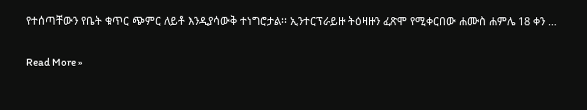የተሰጣቸውን የቤት ቁጥር ጭምር ለይቶ እንዲያሳውቅ ተነግሮታል፡፡ ኢንተርፕራይዙ ትዕዛዙን ፈጽሞ የሚቀርበው ሐሙስ ሐምሌ 18 ቀን …

Read More »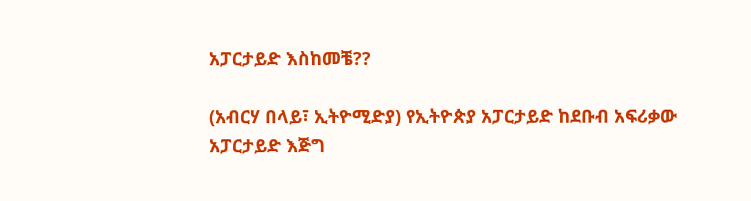አፓርታይድ እስከመቼ??

(አብርሃ በላይ፣ ኢትዮሚድያ) የኢትዮጵያ አፓርታይድ ከደቡብ አፍሪቃው አፓርታይድ እጅግ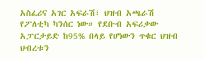አስፈሪና አገር አፍራሽ፣ ህዝብ አጫራሽ የፖለቲካ ካንሰር ነው። የደቡብ አፍሪቃው አፓርታይድ ከ95% በላይ የሆነውን ጥቁር ህዝብ ህብረቱን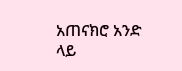አጠናክሮ አንድ ላይ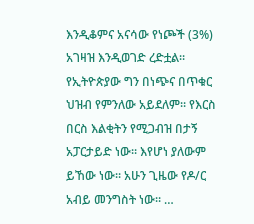እንዲቆምና አናሳው የነጮች (3%) አገዛዝ እንዲወገድ ረድቷል። የኢትዮጵያው ግን በነጭና በጥቁር ህዝብ የምንለው አይደለም። የእርስ በርስ እልቂትን የሚጋብዝ በታኝ አፓርታይድ ነው። እየሆነ ያለውም ይኸው ነው። አሁን ጊዜው የዶ/ር አብይ መንግስት ነው። …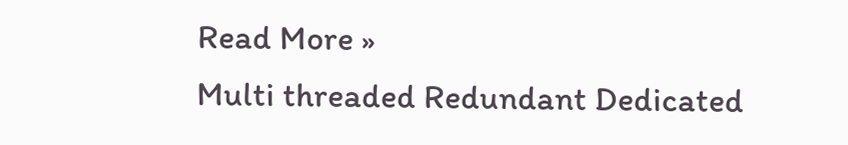Read More »
Multi threaded Redundant Dedicated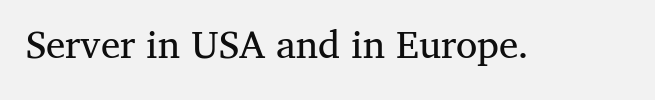Server in USA and in Europe.